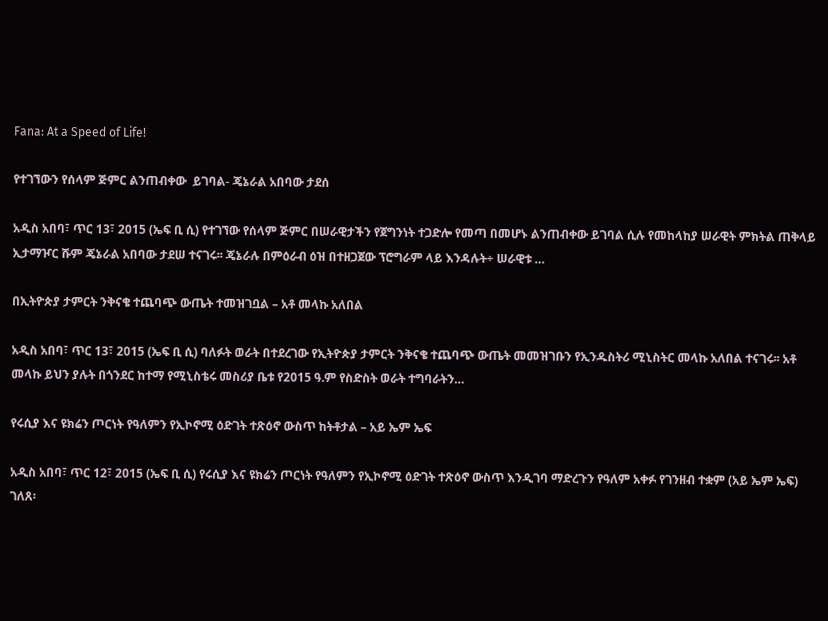Fana: At a Speed of Life!

የተገኘውን የሰላም ጅምር ልንጠብቀው  ይገባል- ጄኔራል አበባው ታደሰ

አዲስ አበባ፣ ጥር 13፣ 2015 (ኤፍ ቢ ሲ) የተገኘው የሰላም ጅምር በሠራዊታችን የጀግንነት ተጋድሎ የመጣ በመሆኑ ልንጠብቀው ይገባል ሲሉ የመከላከያ ሠራዊት ምክትል ጠቅላይ ኢታማዦር ሹም ጄኔራል አበባው ታደሠ ተናገሩ፡፡ ጄኔራሉ በምዕራብ ዕዝ በተዘጋጀው ፕሮግራም ላይ እንዳሉት÷ ሠራዊቱ …

በኢትዮጵያ ታምርት ንቅናቄ ተጨባጭ ውጤት ተመዝገቧል – አቶ መላኩ አለበል

አዲስ አበባ፣ ጥር 13፣ 2015 (ኤፍ ቢ ሲ) ባለፉት ወራት በተደረገው የኢትዮጵያ ታምርት ንቅናቄ ተጨባጭ ውጤት መመዝገቡን የኢንዱስትሪ ሚኒስትር መላኩ አለበል ተናገሩ፡፡ አቶ መላኩ ይህን ያሉት በጎንደር ከተማ የሚኒስቴሩ መስሪያ ቤቱ የ2015 ዓ.ም የስድስት ወራት ተግባራትን…

የሩሲያ እና ዩክሬን ጦርነት የዓለምን የኢኮኖሚ ዕድገት ተጽዕኖ ውስጥ ከትቶታል – አይ ኤም ኤፍ

አዲስ አበባ፣ ጥር 12፣ 2015 (ኤፍ ቢ ሲ) የሩሲያ እና ዩክሬን ጦርነት የዓለምን የኢኮኖሚ ዕድገት ተጽዕኖ ውስጥ እንዲገባ ማድረጉን የዓለም አቀፉ የገንዘብ ተቋም (አይ ኤም ኤፍ) ገለጸ፡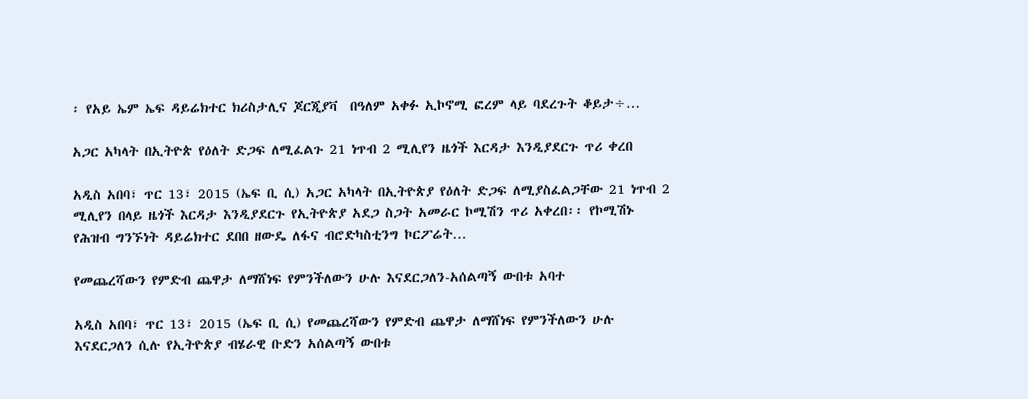፡ የአይ ኤም ኤፍ ዳይሬክተር ክሪስታሊና ጆርጂያቫ  በዓለም አቀፉ ኢኮኖሚ ፎረም ላይ ባደረጉት ቆይታ÷…

አጋር አካላት በኢትዮጵ የዕለት ድጋፍ ለሚፈልጉ 21 ነጥብ 2 ሚሊየን ዜጎች እርዳታ እንዲያደርጉ ጥሪ ቀረበ

አዲስ አበባ፣ ጥር 13፣ 2015 (ኤፍ ቢ ሲ) አጋር አካላት በኢትዮጵያ የዕለት ድጋፍ ለሚያስፈልጋቸው 21 ነጥብ 2 ሚሊየን በላይ ዜጎች እርዳታ እንዲያደርጉ የኢትዮጵያ አደጋ ስጋት አመራር ኮሚሽን ጥሪ አቀረበ፡፡ የኮሚሽኑ የሕዝብ ግንኙነት ዳይሬክተር ደበበ ዘውዴ ለፋና ብሮድካስቲንግ ኮርፖሬት…

የመጨረሻውን የምድብ ጨዋታ ለማሸነፍ የምንችለውን ሁሉ እናደርጋለን-አሰልጣኝ ውበቱ አባተ

አዲስ አበባ፣ ጥር 13፣ 2015 (ኤፍ ቢ ሲ) የመጨረሻውን የምድብ ጨዋታ ለማሸነፍ የምንችለውን ሁሉ እናደርጋለን ሲሉ የኢትዮጵያ ብሄራዊ ቡድን አሰልጣኝ ውበቱ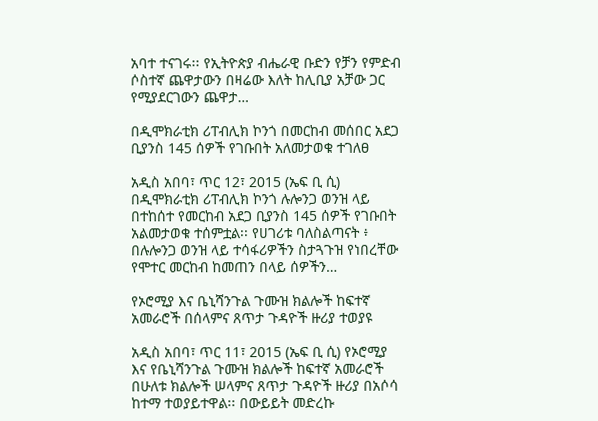አባተ ተናገሩ፡፡ የኢትዮጵያ ብሔራዊ ቡድን የቻን የምድብ ሶስተኛ ጨዋታውን በዛሬው እለት ከሊቢያ አቻው ጋር የሚያደርገውን ጨዋታ…

በዲሞክራቲክ ሪፐብሊክ ኮንጎ በመርከብ መሰበር አደጋ ቢያንስ 145 ሰዎች የገቡበት አለመታወቁ ተገለፀ

አዲስ አበባ፣ ጥር 12፣ 2015 (ኤፍ ቢ ሲ) በዲሞክራቲክ ሪፐብሊክ ኮንጎ ሉሎንጋ ወንዝ ላይ በተከሰተ የመርከብ አደጋ ቢያንስ 145 ሰዎች የገቡበት አልመታወቁ ተሰምቷል፡፡ የሀገሪቱ ባለስልጣናት ፥ በሉሎንጋ ወንዝ ላይ ተሳፋሪዎችን ስታጓጉዝ የነበረቸው የሞተር መርከብ ከመጠን በላይ ሰዎችን…

የኦሮሚያ እና ቤኒሻንጉል ጉሙዝ ክልሎች ከፍተኛ አመራሮች በሰላምና ጸጥታ ጉዳዮች ዙሪያ ተወያዩ

አዲስ አበባ፣ ጥር 11፣ 2015 (ኤፍ ቢ ሲ) የኦሮሚያ እና የቤኒሻንጉል ጉሙዝ ክልሎች ከፍተኛ አመራሮች በሁለቱ ክልሎች ሠላምና ጸጥታ ጉዳዮች ዙሪያ በአሶሳ ከተማ ተወያይተዋል፡፡ በውይይት መድረኩ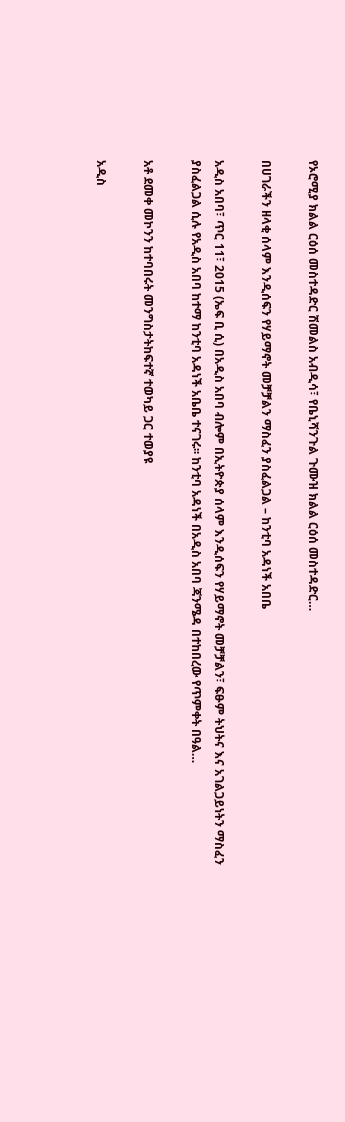የኦሮሚያ ክልል ርዕሰ መስተዳድር ሽመልስ አብዲሳ፣ የቤኒሻንጉል ጉሙዝ ክልል ርዕሰ መስተዳድር…

በሀገራችን ዘላቂ ሰላም እንዲሰፍን የሃይማኖት መቻቻልን ማስፈን ያስፈልጋል – ከንቲባ አዳነች አበቤ

አዲስ አበባ፣ ጥር 11፣ 2015 (ኤፍ ቢ ሲ) በአዲስ አበባ ብሎም በኢትዮጵያ ሰላም እንዲሰፍን የሃይማኖት መቻቻልን፣ ፍፁም ትህትና እና አገልጋይነትን ማስፈን ያስፈልጋል ሲሉ የአዲስ አበባ ከተማ ከንቲባ አዳነች አቤቤ ተናገሩ፡፡ ከንቲባ አዳነች በአዲስ አበባ ጃንሜዳ በተከበረው የጥምቀት በዓል…

አቶ ደመቀ መኮንን ከተባበሩት መንግስታትከፍተኛ ተወካይ ጋር ተወያዩ

አዲስ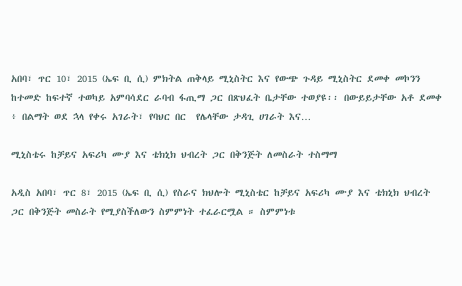አበባ፣ ጥር 10፣ 2015 (ኤፍ ቢ ሲ) ምክትል ጠቅላይ ሚኒስትር እና የውጭ ጉዳይ ሚኒስትር ደመቀ መኮንን ከተመድ ከፍተኛ ተወካይ አምባሳደር ራባብ ፋጢማ ጋር በጽህፈት ቤታቸው ተወያዩ፡፡ በውይይታቸው አቶ ደመቀ ፥ በልማት ወደ ኋላ የቀሩ አገራት፣ የባህር በር  የሌላቸው ታዳጊ ሀገራት እና…

ሚኒስቴሩ ከቻይና አፍሪካ ሙያ እና ቴክኒክ ህብረት ጋር በቅንጅት ለመስራት ተስማማ

አዲስ አበባ፣ ጥር 8፣ 2015 (ኤፍ ቢ ሲ) የስራና ክህሎት ሚኒስቴር ከቻይና አፍሪካ ሙያ እና ቴክኒክ ህብረት ጋር በቅንጅት መስራት የሚያስችለውን ስምምነት ተፈራርሟል ። ስምምነቱ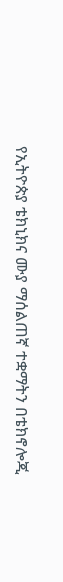የኢትዮጵያ ቴክኒክና ሙያ ማሰልጠኛ ተቋማትን በቴክኖሎጂ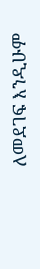ለመደገፍ እንዲሁም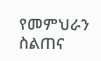የመምህራን ስልጠና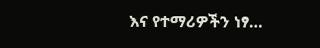እና የተማሪዎችን ነፃ…